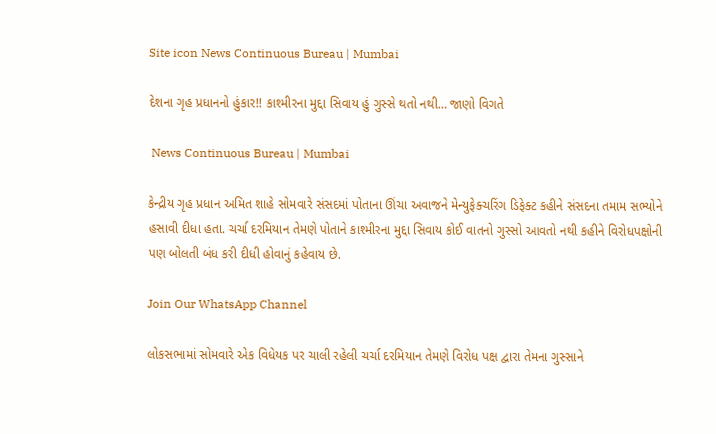Site icon News Continuous Bureau | Mumbai

દેશના ગૃહ પ્રધાનનો હુંકાર!! કાશ્મીરના મુદ્દા સિવાય હું ગુસ્સે થતો નથી… જાણો વિગતે

 News Continuous Bureau | Mumbai

કેન્દ્રીય ગૃહ પ્રધાન અમિત શાહે સોમવારે સંસદમાં પોતાના ઊંચા અવાજને મેન્યુફેક્ચરિંગ ડિફેક્ટ કહીને સંસદના તમામ સભ્યોને હસાવી દીધા હતા. ચર્ચા દરમિયાન તેમણે પોતાને કાશ્મીરના મુદ્દા સિવાય કોઈ વાતનો ગુસ્સો આવતો નથી કહીને વિરોધપક્ષોની પણ બોલતી બંધ કરી દીધી હોવાનું કહેવાય છે.

Join Our WhatsApp Channel

લોકસભામાં સોમવારે એક વિધેયક પર ચાલી રહેલી ચર્ચા દરમિયાન તેમણે વિરોધ પક્ષ દ્વારા તેમના ગુસ્સાને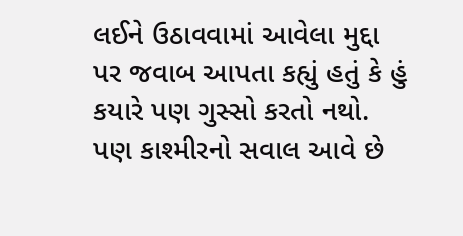લઈને ઉઠાવવામાં આવેલા મુદ્દા પર જવાબ આપતા કહ્યું હતું કે હું કયારે પણ ગુસ્સો કરતો નથો. પણ કાશ્મીરનો સવાલ આવે છે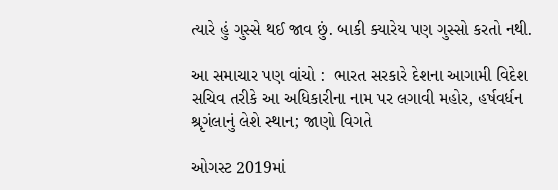ત્યારે હું ગુસ્સે થઈ જાવ છું. બાકી ક્યારેય પણ ગુસ્સો કરતો નથી.

આ સમાચાર પણ વાંચો :  ભારત સરકારે દેશના આગામી વિદેશ સચિવ તરીકે આ અધિકારીના નામ પર લગાવી મહોર, હર્ષવર્ધન શ્રૃગંલાનું લેશે સ્થાન; જાણો વિગતે

ઓગસ્ટ 2019માં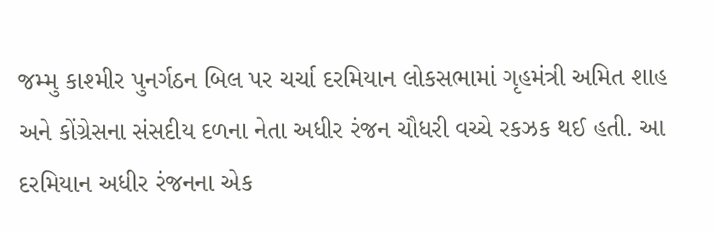જમ્મુ કાશ્મીર પુનર્ગઠન બિલ પર ચર્ચા દરમિયાન લોકસભામાં ગૃહમંત્રી અમિત શાહ અને કોંગ્રેસના સંસદીય દળના નેતા અધીર રંજન ચૌધરી વચ્ચે રકઝક થઈ હતી. આ દરમિયાન અધીર રંજનના એક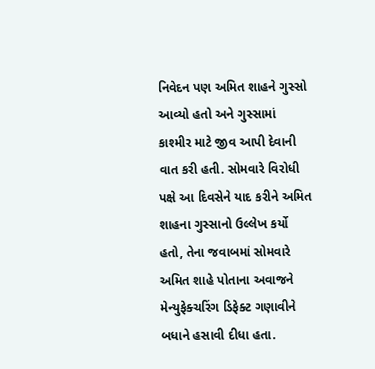નિવેદન પણ અમિત શાહને ગુસ્સો આવ્યો હતો અને ગુસ્સામાં કાશ્મીર માટે જીવ આપી દેવાની વાત કરી હતી. સોમવારે વિરોધી પક્ષે આ દિવસેને યાદ કરીને અમિત શાહના ગુસ્સાનો ઉલ્લેખ કર્યો હતો, તેના જવાબમાં સોમવારે અમિત શાહે પોતાના અવાજને મેન્યુફેક્ચરિંગ ડિફેક્ટ ગણાવીને બધાને હસાવી દીધા હતા.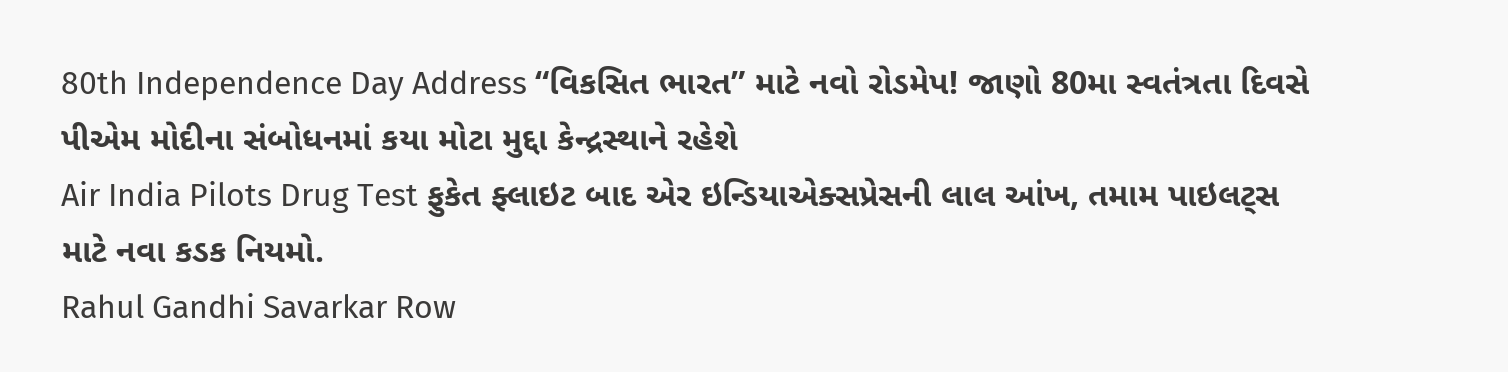80th Independence Day Address “વિકસિત ભારત” માટે નવો રોડમેપ! જાણો 80મા સ્વતંત્રતા દિવસે પીએમ મોદીના સંબોધનમાં કયા મોટા મુદ્દા કેન્દ્રસ્થાને રહેશે
Air India Pilots Drug Test ફુકેત ફ્લાઇટ બાદ એર ઇન્ડિયાએક્સપ્રેસની લાલ આંખ, તમામ પાઇલટ્સ માટે નવા કડક નિયમો.
Rahul Gandhi Savarkar Row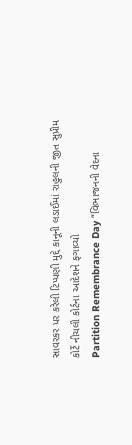સાવરકર પર કરેલી ટિપ્પણી મુદ્દે કાનૂની લડાઈમાં રાહુલની જીત સુપ્રીમ કોર્ટે નીચલી કોર્ટના આદેશને ફગાવ્યો
Partition Remembrance Day “વિભાજનની વેદના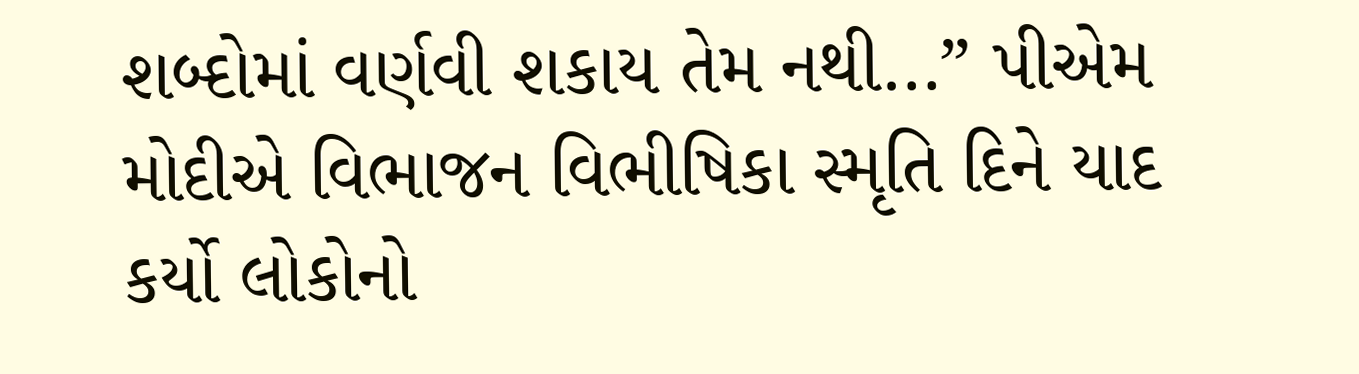શબ્દોમાં વર્ણવી શકાય તેમ નથી…” પીએમ મોદીએ વિભાજન વિભીષિકા સ્મૃતિ દિને યાદ કર્યો લોકોનો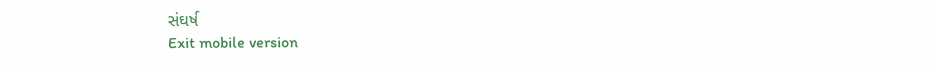સંઘર્ષ
Exit mobile version